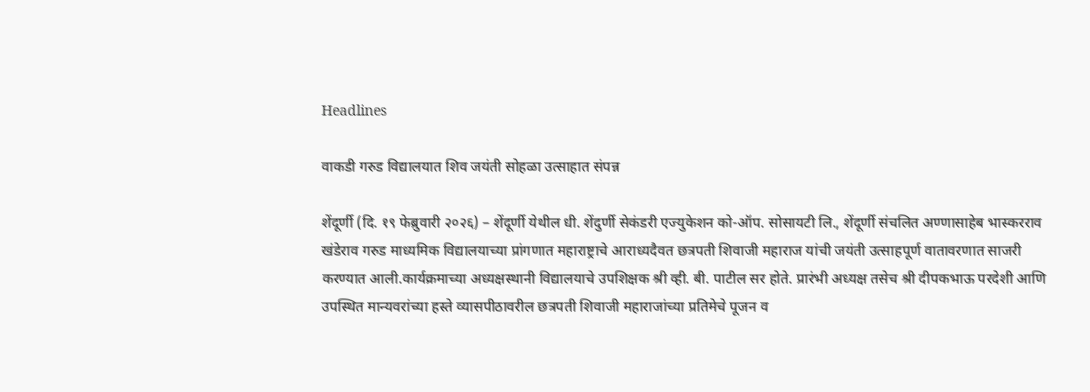Headlines

वाकडी गरुड विद्यालयात शिव जयंती सोहळा उत्साहात संपन्न

शेंदूर्णी (दि. १९ फेब्रुवारी २०२६) – शेंदूर्णी येथील धी. शेंदुर्णी सेकंडरी एज्युकेशन को-ऑप. सोसायटी लि., शेंदूर्णी संचलित अण्णासाहेब भास्करराव खंडेराव गरुड माध्यमिक विद्यालयाच्या प्रांगणात महाराष्ट्राचे आराध्यदैवत छत्रपती शिवाजी महाराज यांची जयंती उत्साहपूर्ण वातावरणात साजरी करण्यात आली.कार्यक्रमाच्या अध्यक्षस्थानी विद्यालयाचे उपशिक्षक श्री व्ही. बी. पाटील सर होते. प्रारंभी अध्यक्ष तसेच श्री दीपकभाऊ परदेशी आणि उपस्थित मान्यवरांच्या हस्ते व्यासपीठावरील छत्रपती शिवाजी महाराजांच्या प्रतिमेचे पूजन व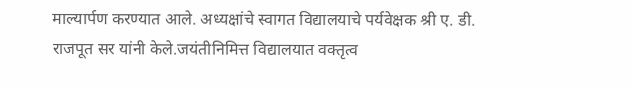माल्यार्पण करण्यात आले. अध्यक्षांचे स्वागत विद्यालयाचे पर्यवेक्षक श्री ए. डी. राजपूत सर यांनी केले.जयंतीनिमित्त विद्यालयात वक्तृत्व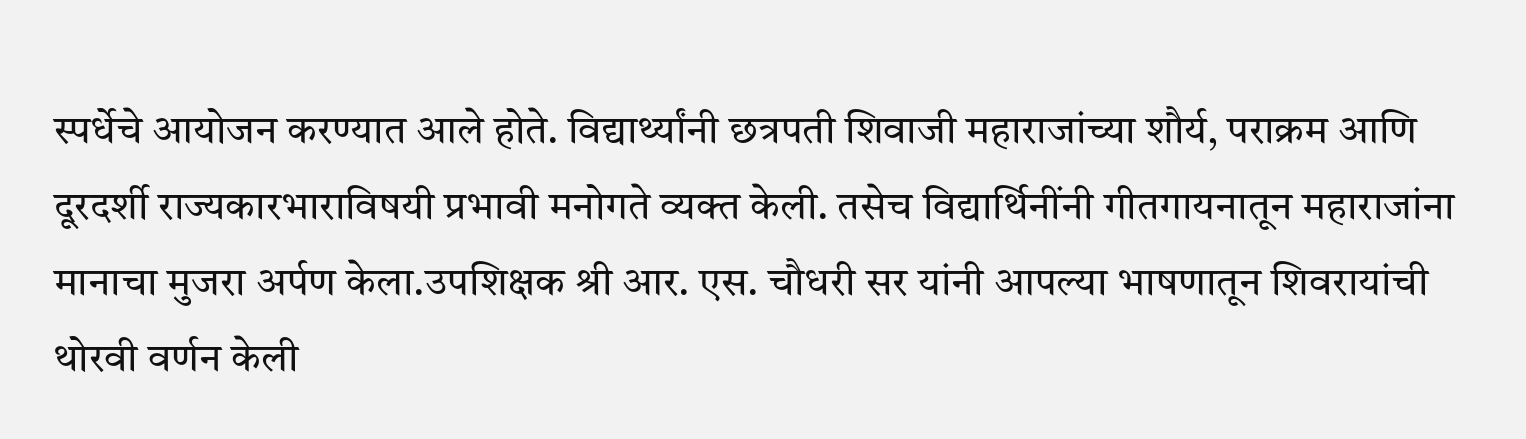स्पर्धेचे आयोजन करण्यात आले होते. विद्यार्थ्यांनी छत्रपती शिवाजी महाराजांच्या शौर्य, पराक्रम आणि दूरदर्शी राज्यकारभाराविषयी प्रभावी मनोगते व्यक्त केली. तसेच विद्यार्थिनींनी गीतगायनातून महाराजांना मानाचा मुजरा अर्पण केला.उपशिक्षक श्री आर. एस. चौधरी सर यांनी आपल्या भाषणातून शिवरायांची थोरवी वर्णन केली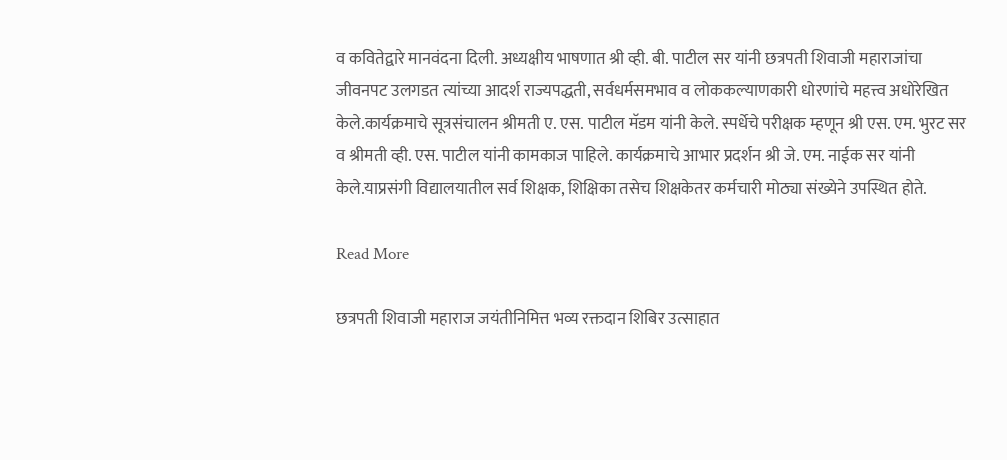व कवितेद्वारे मानवंदना दिली. अध्यक्षीय भाषणात श्री व्ही. बी. पाटील सर यांनी छत्रपती शिवाजी महाराजांचा जीवनपट उलगडत त्यांच्या आदर्श राज्यपद्धती, सर्वधर्मसमभाव व लोककल्याणकारी धोरणांचे महत्त्व अधोरेखित केले.कार्यक्रमाचे सूत्रसंचालन श्रीमती ए. एस. पाटील मॅडम यांनी केले. स्पर्धेचे परीक्षक म्हणून श्री एस. एम. भुरट सर व श्रीमती व्ही. एस. पाटील यांनी कामकाज पाहिले. कार्यक्रमाचे आभार प्रदर्शन श्री जे. एम. नाईक सर यांनी केले.याप्रसंगी विद्यालयातील सर्व शिक्षक, शिक्षिका तसेच शिक्षकेतर कर्मचारी मोठ्या संख्येने उपस्थित होते.

Read More

छत्रपती शिवाजी महाराज जयंतीनिमित्त भव्य रक्तदान शिबिर उत्साहात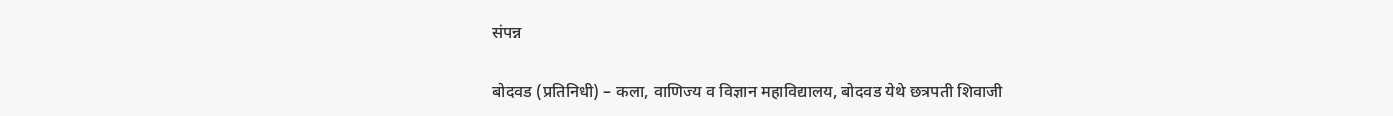संपन्न

बोदवड (प्रतिनिधी) – कला, वाणिज्य व विज्ञान महाविद्यालय, बोदवड येथे छत्रपती शिवाजी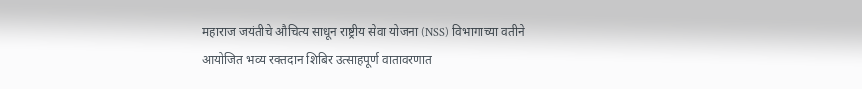महाराज जयंतीचे औचित्य साधून राष्ट्रीय सेवा योजना (NSS) विभागाच्या वतीने आयोजित भव्य रक्तदान शिबिर उत्साहपूर्ण वातावरणात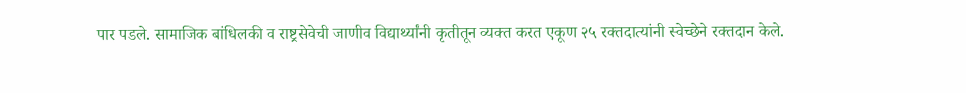पार पडले. सामाजिक बांधिलकी व राष्ट्रसेवेची जाणीव विद्यार्थ्यांनी कृतीतून व्यक्त करत एकूण २५ रक्तदात्यांनी स्वेच्छेने रक्तदान केले.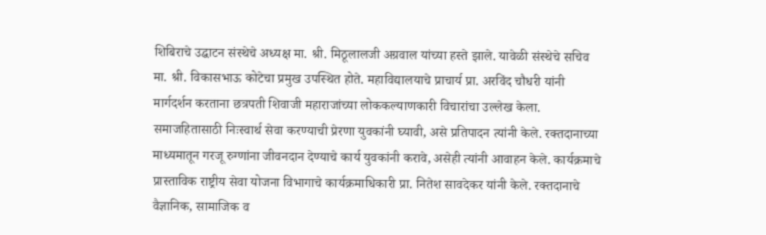शिबिराचे उद्घाटन संस्थेचे अध्यक्ष मा. श्री. मिठूलालजी अग्रवाल यांच्या हस्ते झाले. यावेळी संस्थेचे सचिव मा. श्री. विकासभाऊ कोटेचा प्रमुख उपस्थित होते. महाविद्यालयाचे प्राचार्य प्रा. अरविंद चौधरी यांनी मार्गदर्शन करताना छत्रपती शिवाजी महाराजांच्या लोककल्याणकारी विचारांचा उल्लेख केला. समाजहितासाठी निःस्वार्थ सेवा करण्याची प्रेरणा युवकांनी घ्यावी, असे प्रतिपादन त्यांनी केले. रक्तदानाच्या माध्यमातून गरजू रुग्णांना जीवनदान देण्याचे कार्य युवकांनी करावे, असेही त्यांनी आवाहन केले. कार्यक्रमाचे प्रास्ताविक राष्ट्रीय सेवा योजना विभागाचे कार्यक्रमाधिकारी प्रा. नितेश सावदेकर यांनी केले. रक्तदानाचे वैज्ञानिक, सामाजिक व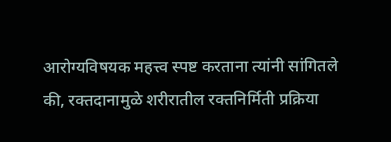आरोग्यविषयक महत्त्व स्पष्ट करताना त्यांनी सांगितले की, रक्तदानामुळे शरीरातील रक्तनिर्मिती प्रक्रिया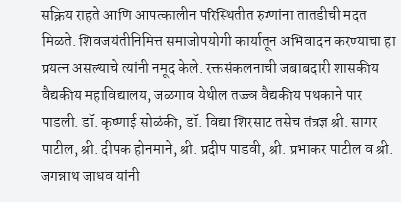सक्रिय राहते आणि आपत्कालीन परिस्थितीत रुग्णांना तातडीची मदत मिळते. शिवजयंतीनिमित्त समाजोपयोगी कार्यातून अभिवादन करण्याचा हा प्रयत्न असल्याचे त्यांनी नमूद केले. रक्तसंकलनाची जबाबदारी शासकीय वैद्यकीय महाविद्यालय, जळगाव येथील तज्ज्ञ वैद्यकीय पथकाने पार पाडली. डॉ. कृष्णाई सोळंकी, डॉ. विद्या शिरसाट तसेच तंत्रज्ञ श्री. सागर पाटील, श्री. दीपक होनमाने, श्री. प्रदीप पाडवी, श्री. प्रभाकर पाटील व श्री. जगन्नाथ जाधव यांनी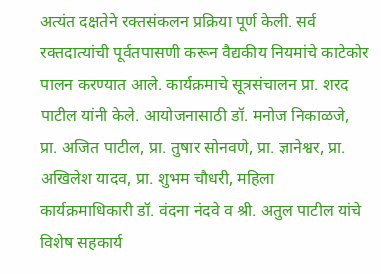अत्यंत दक्षतेने रक्तसंकलन प्रक्रिया पूर्ण केली. सर्व रक्तदात्यांची पूर्वतपासणी करून वैद्यकीय नियमांचे काटेकोर पालन करण्यात आले. कार्यक्रमाचे सूत्रसंचालन प्रा. शरद पाटील यांनी केले. आयोजनासाठी डॉ. मनोज निकाळजे, प्रा. अजित पाटील, प्रा. तुषार सोनवणे, प्रा. ज्ञानेश्वर, प्रा. अखिलेश यादव, प्रा. शुभम चौधरी, महिला कार्यक्रमाधिकारी डॉ. वंदना नंदवे व श्री. अतुल पाटील यांचे विशेष सहकार्य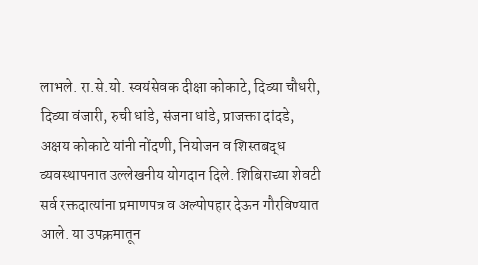लाभले. रा.से.यो. स्वयंसेवक दीक्षा कोकाटे, दिव्या चौधरी, दिव्या वंजारी, रुची धांडे, संजना धांडे, प्राजक्ता दांदडे, अक्षय कोकाटे यांनी नोंदणी, नियोजन व शिस्तबद्ध व्यवस्थापनात उल्लेखनीय योगदान दिले. शिबिराच्या शेवटी सर्व रक्तदात्यांना प्रमाणपत्र व अल्पोपहार देऊन गौरविण्यात आले. या उपक्रमातून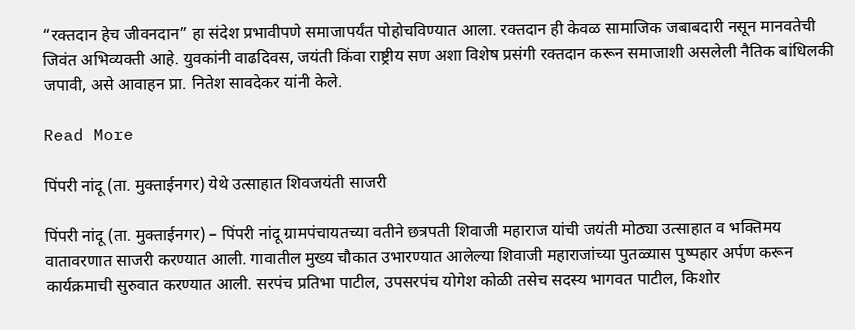“रक्तदान हेच जीवनदान” हा संदेश प्रभावीपणे समाजापर्यंत पोहोचविण्यात आला. रक्तदान ही केवळ सामाजिक जबाबदारी नसून मानवतेची जिवंत अभिव्यक्ती आहे. युवकांनी वाढदिवस, जयंती किंवा राष्ट्रीय सण अशा विशेष प्रसंगी रक्तदान करून समाजाशी असलेली नैतिक बांधिलकी जपावी, असे आवाहन प्रा. नितेश सावदेकर यांनी केले.

Read More

पिंपरी नांदू (ता. मुक्ताईनगर) येथे उत्साहात शिवजयंती साजरी

पिंपरी नांदू (ता. मुक्ताईनगर) – पिंपरी नांदू ग्रामपंचायतच्या वतीने छत्रपती शिवाजी महाराज यांची जयंती मोठ्या उत्साहात व भक्तिमय वातावरणात साजरी करण्यात आली. गावातील मुख्य चौकात उभारण्यात आलेल्या शिवाजी महाराजांच्या पुतळ्यास पुष्पहार अर्पण करून कार्यक्रमाची सुरुवात करण्यात आली. सरपंच प्रतिभा पाटील, उपसरपंच योगेश कोळी तसेच सदस्य भागवत पाटील, किशोर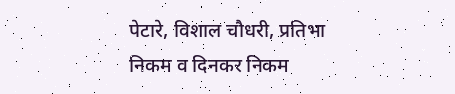पेटारे, विशाल चौधरी, प्रतिभा निकम व दिनकर निकम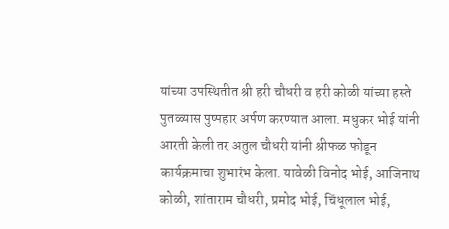यांच्या उपस्थितीत श्री हरी चौधरी व हरी कोळी यांच्या हस्ते पुतळ्यास पुष्पहार अर्पण करण्यात आला. मधुकर भोई यांनी आरती केली तर अतुल चौधरी यांनी श्रीफळ फोडून कार्यक्रमाचा शुभारंभ केला. यावेळी विनोद भोई, आजिनाथ कोळी, शांताराम चौधरी, प्रमोद भोई, चिंधूलाल भोई,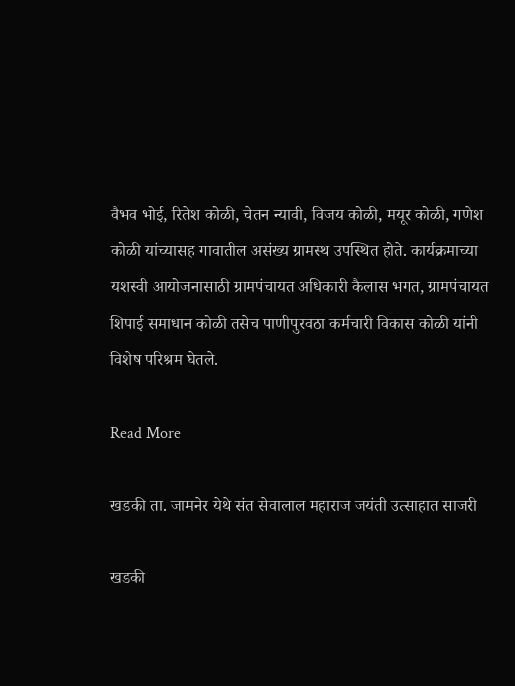वैभव भोई, रितेश कोळी, चेतन न्यावी, विजय कोळी, मयूर कोळी, गणेश कोळी यांच्यासह गावातील असंख्य ग्रामस्थ उपस्थित होते. कार्यक्रमाच्या यशस्वी आयोजनासाठी ग्रामपंचायत अधिकारी कैलास भगत, ग्रामपंचायत शिपाई समाधान कोळी तसेच पाणीपुरवठा कर्मचारी विकास कोळी यांनी विशेष परिश्रम घेतले.

Read More

खडकी ता. जामनेर येथे संत सेवालाल महाराज जयंती उत्साहात साजरी

खडकी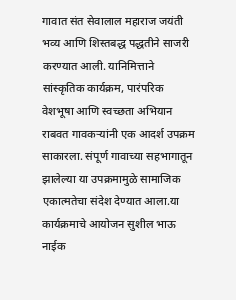गावात संत सेवालाल महाराज जयंती भव्य आणि शिस्तबद्ध पद्धतीने साजरी करण्यात आली. यानिमित्ताने सांस्कृतिक कार्यक्रम, पारंपरिक वेशभूषा आणि स्वच्छता अभियान राबवत गावकऱ्यांनी एक आदर्श उपक्रम साकारला. संपूर्ण गावाच्या सहभागातून झालेल्या या उपक्रमामुळे सामाजिक एकात्मतेचा संदेश देण्यात आला.या कार्यक्रमाचे आयोजन सुशील भाऊ नाईक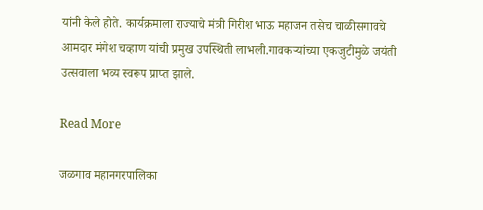यांनी केले होते. कार्यक्रमाला राज्याचे मंत्री गिरीश भाऊ महाजन तसेच चाळीसगावचे आमदार मंगेश चव्हाण यांची प्रमुख उपस्थिती लाभली.गावकऱ्यांच्या एकजुटीमुळे जयंती उत्सवाला भव्य स्वरूप प्राप्त झाले.

Read More

जळगाव महानगरपालिका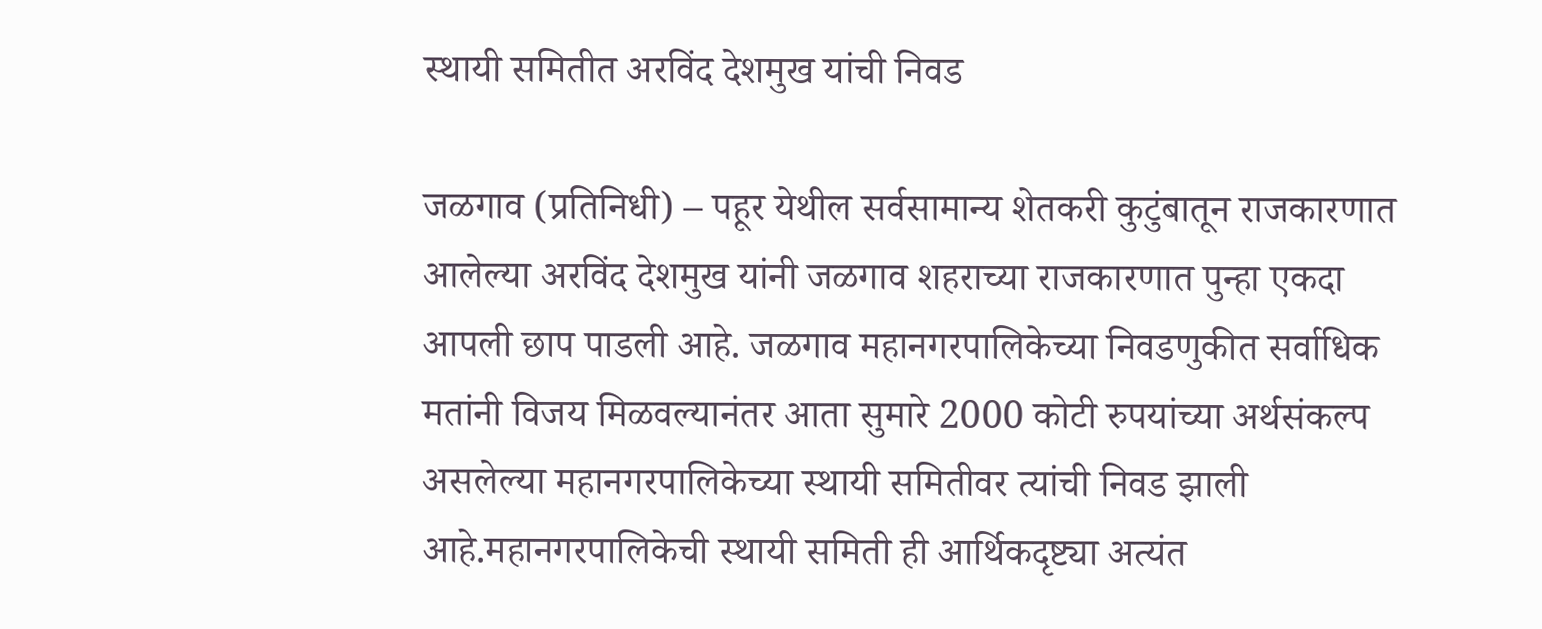स्थायी समितीत अरविंद देशमुख यांची निवड

जळगाव (प्रतिनिधी) – पहूर येथील सर्वसामान्य शेतकरी कुटुंबातून राजकारणात आलेल्या अरविंद देशमुख यांनी जळगाव शहराच्या राजकारणात पुन्हा एकदा आपली छाप पाडली आहे. जळगाव महानगरपालिकेच्या निवडणुकीत सर्वाधिक मतांनी विजय मिळवल्यानंतर आता सुमारे 2000 कोटी रुपयांच्या अर्थसंकल्प असलेल्या महानगरपालिकेच्या स्थायी समितीवर त्यांची निवड झाली आहे.महानगरपालिकेची स्थायी समिती ही आर्थिकदृष्ट्या अत्यंत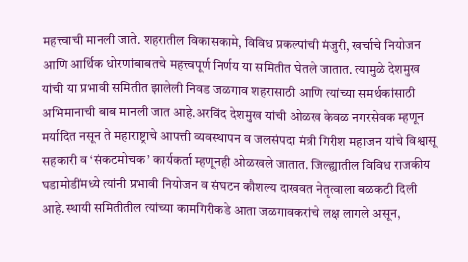महत्त्वाची मानली जाते. शहरातील विकासकामे, विविध प्रकल्पांची मंजुरी, खर्चाचे नियोजन आणि आर्थिक धोरणांबाबतचे महत्त्वपूर्ण निर्णय या समितीत घेतले जातात. त्यामुळे देशमुख यांची या प्रभावी समितीत झालेली निवड जळगाव शहरासाठी आणि त्यांच्या समर्थकांसाठी अभिमानाची बाब मानली जात आहे.अरविंद देशमुख यांची ओळख केवळ नगरसेवक म्हणून मर्यादित नसून ते महाराष्ट्राचे आपत्ती व्यवस्थापन व जलसंपदा मंत्री गिरीश महाजन यांचे विश्वासू सहकारी व ‘संकटमोचक’ कार्यकर्ता म्हणूनही ओळखले जातात. जिल्ह्यातील विविध राजकीय घडामोडींमध्ये त्यांनी प्रभावी नियोजन व संघटन कौशल्य दाखवत नेतृत्वाला बळकटी दिली आहे.स्थायी समितीतील त्यांच्या कामगिरीकडे आता जळगावकरांचे लक्ष लागले असून,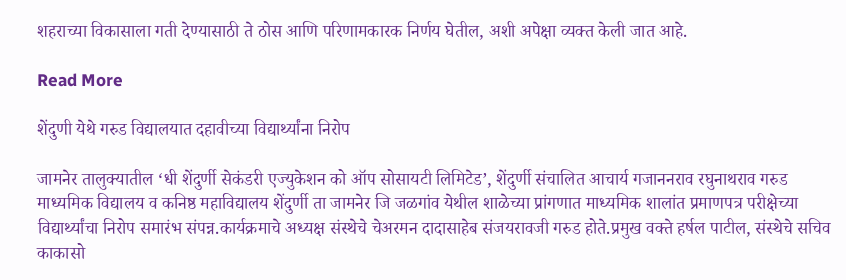शहराच्या विकासाला गती देण्यासाठी ते ठोस आणि परिणामकारक निर्णय घेतील, अशी अपेक्षा व्यक्त केली जात आहे.

Read More

शेंदुणी येथे गरुड विद्यालयात दहावीच्या विद्यार्थ्यांना निरोप

जामनेर तालुक्यातील ‘धी शेंदुर्णी सेकंडरी एज्युकेशन को ऑप सोसायटी लिमिटेड’, शेंदुर्णी संचालित आचार्य गजाननराव रघुनाथराव गरुड माध्यमिक विद्यालय व कनिष्ठ महाविद्यालय शेंदुर्णी ता जामनेर जि जळगांव येथील शाळेच्या प्रांगणात माध्यमिक शालांत प्रमाणपत्र परीक्षेच्या विद्यार्थ्यांचा निरोप समारंभ संपन्न.कार्यक्रमाचे अध्यक्ष संस्थेचे चेअरमन दादासाहेब संजयरावजी गरुड होते.प्रमुख वक्ते हर्षल पाटील, संस्थेचे सचिव काकासो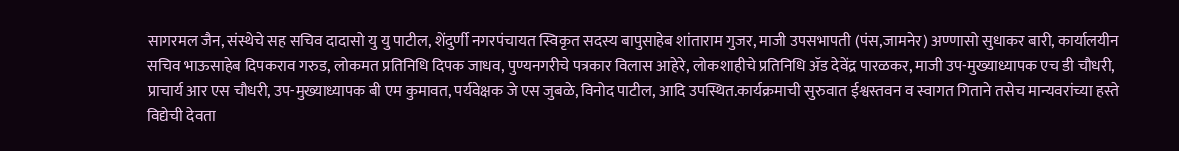सागरमल जैन, संस्थेचे सह सचिव दादासो यु यु पाटील, शेंदुर्णी नगरपंचायत स्विकृत सदस्य बापुसाहेब शांताराम गुजर, माजी उपसभापती (पंस,जामनेर) अण्णासो सुधाकर बारी, कार्यालयीन सचिव भाऊसाहेब दिपकराव गरुड, लोकमत प्रतिनिधि दिपक जाधव, पुण्यनगरीचे पत्रकार विलास आहेरे, लोकशाहीचे प्रतिनिधि ॲड देवेंद्र पारळकर, माजी उप-मुख्याध्यापक एच डी चौधरी, प्राचार्य आर एस चौधरी, उप-मुख्याध्यापक बी एम कुमावत, पर्यवेक्षक जे एस जुबळे, विनोद पाटील, आदि उपस्थित.कार्यक्रमाची सुरुवात ईश्वस्तवन व स्वागत गिताने तसेच मान्यवरांच्या हस्ते विद्येची देवता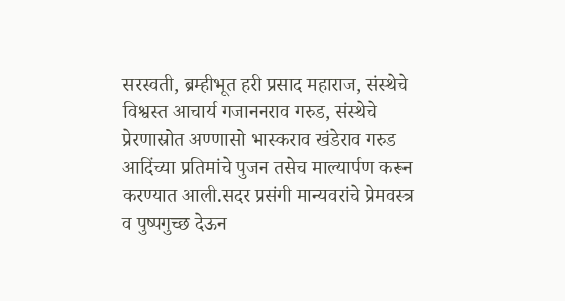सरस्वती, ब्रम्हीभूत हरी प्रसाद महाराज, संस्थेचे विश्वस्त आचार्य गजाननराव गरुड, संस्थेचे प्रेरणास्रोत अण्णासो भास्कराव खंडेराव गरुड आदिंच्या प्रतिमांचे पुजन तसेच माल्यार्पण करून करण्यात आली.सदर प्रसंगी मान्यवरांचे प्रेमवस्त्र व पुष्पगुच्छ देऊन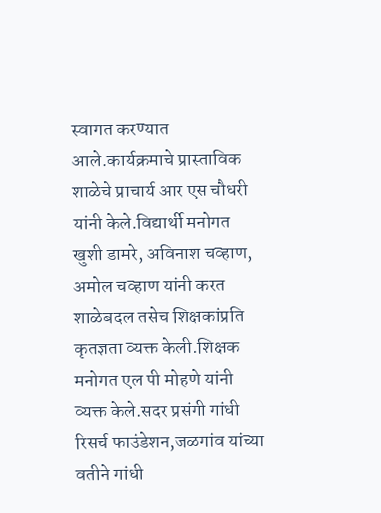स्वागत करण्यात आले.कार्यक्रमाचे प्रास्ताविक शाळेचे प्राचार्य आर एस चौधरी यांनी केले.विद्यार्थी मनोगत खुशी डामरे, अविनाश चव्हाण, अमोल चव्हाण यांनी करत शाळेबदल तसेच शिक्षकांप्रति कृतज्ञता व्यक्त केली.शिक्षक मनोगत एल पी मोहणे यांनी व्यक्त केले.सदर प्रसंगी गांधी रिसर्च फाउंडेशन,जळगांव यांच्या वतीने गांधी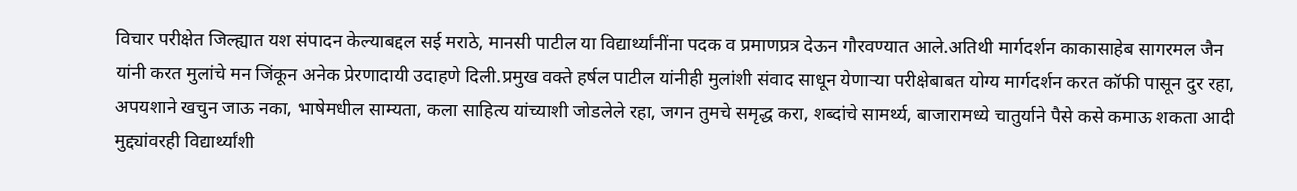विचार परीक्षेत जिल्ह्यात यश संपादन केल्याबद्दल सई मराठे, मानसी पाटील या विद्यार्थ्यांनींना पदक व प्रमाणप्रत्र देऊन गौरवण्यात आले.अतिथी मार्गदर्शन काकासाहेब सागरमल जैन यांनी करत मुलांचे मन जिंकून अनेक प्रेरणादायी उदाहणे दिली.प्रमुख वक्ते हर्षल पाटील यांनीही मुलांशी संवाद साधून येणाऱ्या परीक्षेबाबत योग्य मार्गदर्शन करत कॉफी पासून दुर रहा, अपयशाने खचुन जाऊ नका, भाषेमधील साम्यता, कला साहित्य यांच्याशी जोडलेले रहा, जगन तुमचे समृद्ध करा, शब्दांचे सामर्थ्य, बाजारामध्ये चातुर्याने पैसे कसे कमाऊ शकता आदी मुद्द्यांवरही विद्यार्थ्यांशी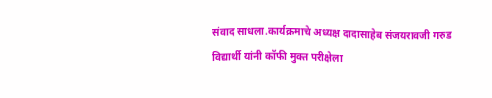संवाद साधला.कार्यक्रमाचे अध्यक्ष दादासाहेब संजयरावजी गरुड विद्यार्थी यांनी कॉफी मुक्त परीक्षेला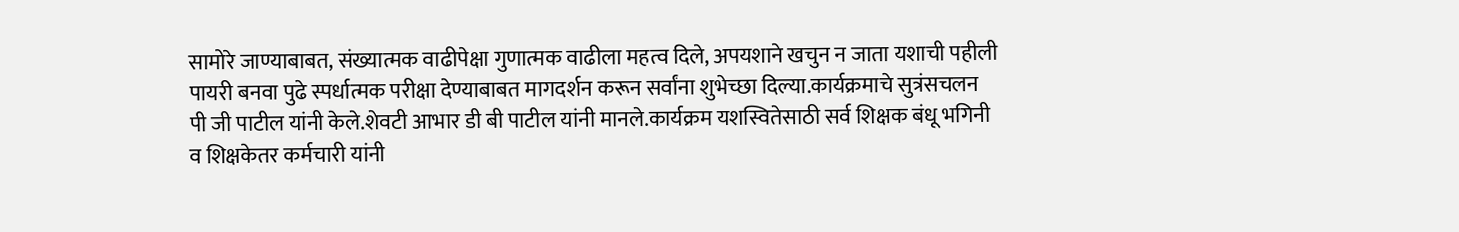सामोरे जाण्याबाबत, संख्यात्मक वाढीपेक्षा गुणात्मक वाढीला महत्व दिले, अपयशाने खचुन न जाता यशाची पहीली पायरी बनवा पुढे स्पर्धात्मक परीक्षा देण्याबाबत मागदर्शन करून सर्वांना शुभेच्छा दिल्या.कार्यक्रमाचे सुत्रंसचलन पी जी पाटील यांनी केले.शेवटी आभार डी बी पाटील यांनी मानले.कार्यक्रम यशस्वितेसाठी सर्व शिक्षक बंधू भगिनी व शिक्षकेतर कर्मचारी यांनी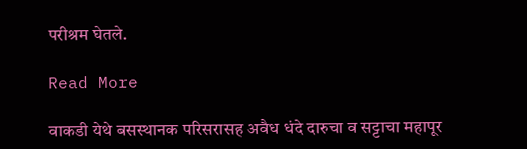परीश्रम घेतले.

Read More

वाकडी येथे बसस्थानक परिसरासह अवैध धंदे दारुचा व सट्टाचा महापूर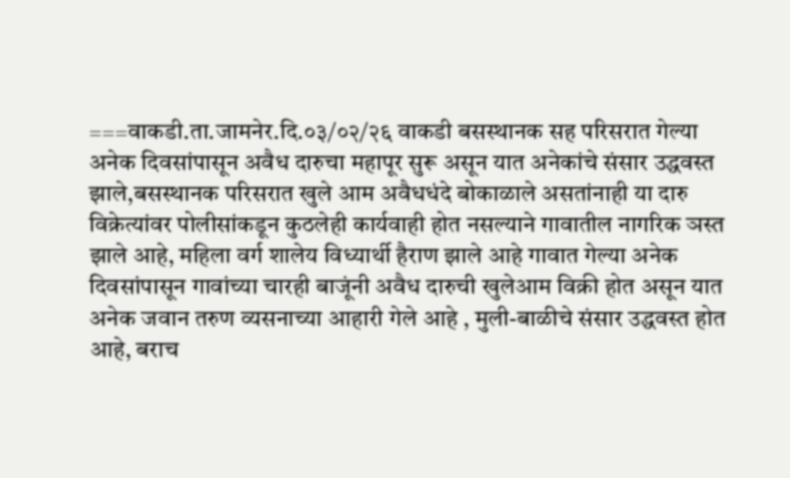===वाकडी.ता.जामनेर.दि.०३/०२/२६ वाकडी बसस्थानक सह परिसरात गेल्या अनेक दिवसांपासून अवैध दारुचा महापूर सुरू असून यात अनेकांचे संसार उद्धवस्त झाले,बसस्थानक परिसरात खुले आम अवैधधंदे बोकाळाले असतांनाही या दारु विक्रेत्यांवर पोलीसांकडून कुठलेही कार्यवाही होत नसल्याने गावातील नागरिक ञस्त झाले आहे, महिला वर्ग शालेय विध्यार्थी हैराण झाले आहे गावात गेल्या अनेक दिवसांपासून गावांच्या चारही बाजूंनी अवैध दारुची खुलेआम विक्री होत असून यात अनेक जवान तरुण व्यसनाच्या आहारी गेले आहे , मुली-बाळीचे संसार उद्धवस्त होत आहे, बराच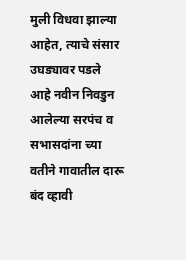मुली विधवा झाल्या आहेत, त्याचे संसार उघड्यावर पडले आहे नवीन निवडुन आलेल्या सरपंच व सभासदांना च्या वतीने गावातील दारू बंद व्हावी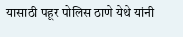यासाठी पहूर पोलिस ठाणे येथे यांनी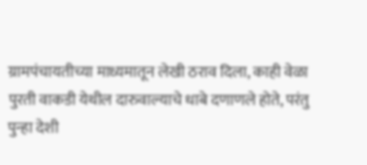ग्रामपंचायतीच्या माध्यमातून लेखी ठराव दिला, काही वेळा पुरती वाकडी येथील दारुवाल्याचे धाबे दणाणले होते, परंतु पुन्हा देशी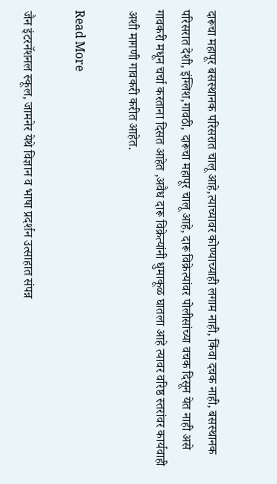दारूचा महापूर बसस्थानक परिसरात चालू आहे,त्याच्यावर कोण्याच्याही लगाम नाही, किंवा दचक नाही, बसस्थानक परिसरात देशी, इंग्लिश,गावठी, दारूचा महापूर चालू आहे, दारू विक्रेत्यांवर पोलीसांच्या वचक दिसून येत नाही असे गावकरी मधून चर्चा करताना दिसत आहेत ,अवैध दारू विक्रेत्यांनी धुमाकूळ घातला आहे त्यावर वरिष्ठ स्तरांवर कार्यवाही अशी मागणी गावकरी करीत आहेत.

Read More

जैन इंटरनॅशनल स्कूल, जामनेर येथे विज्ञान व भाषा प्रदर्शन उत्साहात संपन्न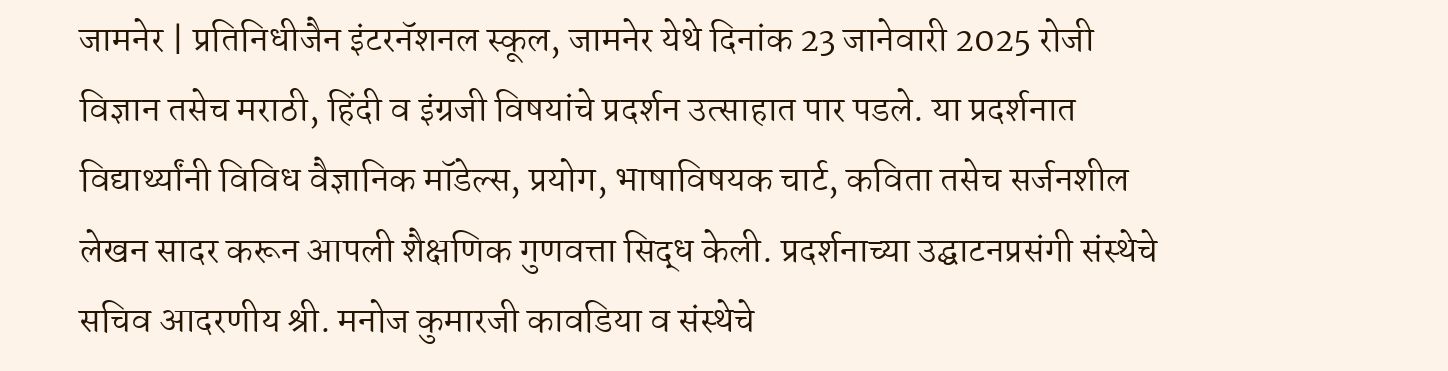जामनेर | प्रतिनिधीजैन इंटरनॅशनल स्कूल, जामनेर येथे दिनांक 23 जानेवारी 2025 रोजी विज्ञान तसेच मराठी, हिंदी व इंग्रजी विषयांचे प्रदर्शन उत्साहात पार पडले. या प्रदर्शनात विद्यार्थ्यांनी विविध वैज्ञानिक मॉडेल्स, प्रयोग, भाषाविषयक चार्ट, कविता तसेच सर्जनशील लेखन सादर करून आपली शैक्षणिक गुणवत्ता सिद्ध केली. प्रदर्शनाच्या उद्घाटनप्रसंगी संस्थेचे सचिव आदरणीय श्री. मनोज कुमारजी कावडिया व संस्थेचे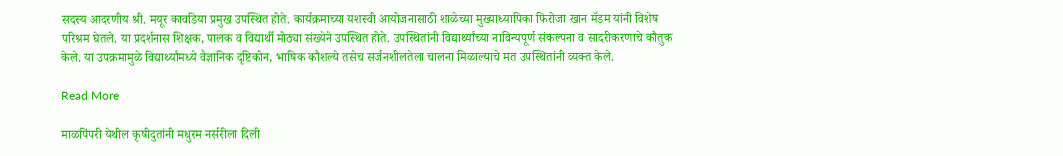सदस्य आदरणीय श्री. मयूर कावडिया प्रमुख उपस्थित होते. कार्यक्रमाच्या यशस्वी आयोजनासाठी शाळेच्या मुख्याध्यापिका फिरोजा खान मॅडम यांनी विशेष परिश्रम घेतले. या प्रदर्शनास शिक्षक, पालक व विद्यार्थी मोठ्या संख्येने उपस्थित होते. उपस्थितांनी विद्यार्थ्यांच्या नाविन्यपूर्ण संकल्पना व सादरीकरणाचे कौतुक केले. या उपक्रमामुळे विद्यार्थ्यांमध्ये वैज्ञानिक दृष्टिकोन, भाषिक कौशल्ये तसेच सर्जनशीलतेला चालना मिळाल्याचे मत उपस्थितांनी व्यक्त केले.

Read More

माळपिंपरी येथील कृषीदुतांनी मधुरम नर्सरीला दिली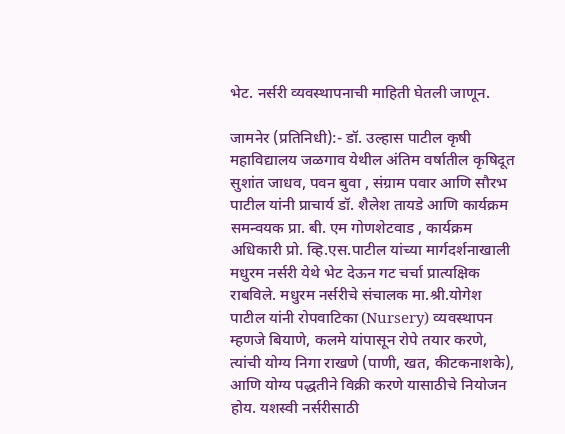भेट. नर्सरी व्यवस्थापनाची माहिती घेतली जाणून.

जामनेर (प्रतिनिधी):- डॉ. उल्हास पाटील कृषी महाविद्यालय जळगाव येथील अंतिम वर्षातील कृषिदूत सुशांत जाधव, पवन बुवा , संग्राम पवार आणि सौरभ पाटील यांनी प्राचार्य डॉ. शैलेश तायडे आणि कार्यक्रम समन्वयक प्रा. बी. एम गोणशेटवाड , कार्यक्रम अधिकारी प्रो. व्हि.एस.पाटील यांच्या मार्गदर्शनाखाली मधुरम नर्सरी येथे भेट देऊन गट चर्चा प्रात्यक्षिक राबविले. मधुरम नर्सरीचे संचालक मा.श्री.योगेश पाटील यांनी रोपवाटिका (Nursery) व्यवस्थापन म्हणजे बियाणे, कलमे यांपासून रोपे तयार करणे, त्यांची योग्य निगा राखणे (पाणी, खत, कीटकनाशके), आणि योग्य पद्धतीने विक्री करणे यासाठीचे नियोजन होय. यशस्वी नर्सरीसाठी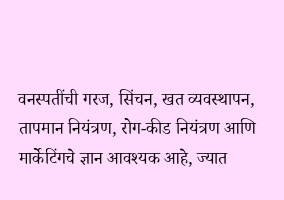वनस्पतींची गरज, सिंचन, खत व्यवस्थापन, तापमान नियंत्रण, रोग-कीड नियंत्रण आणि मार्केटिंगचे ज्ञान आवश्यक आहे, ज्यात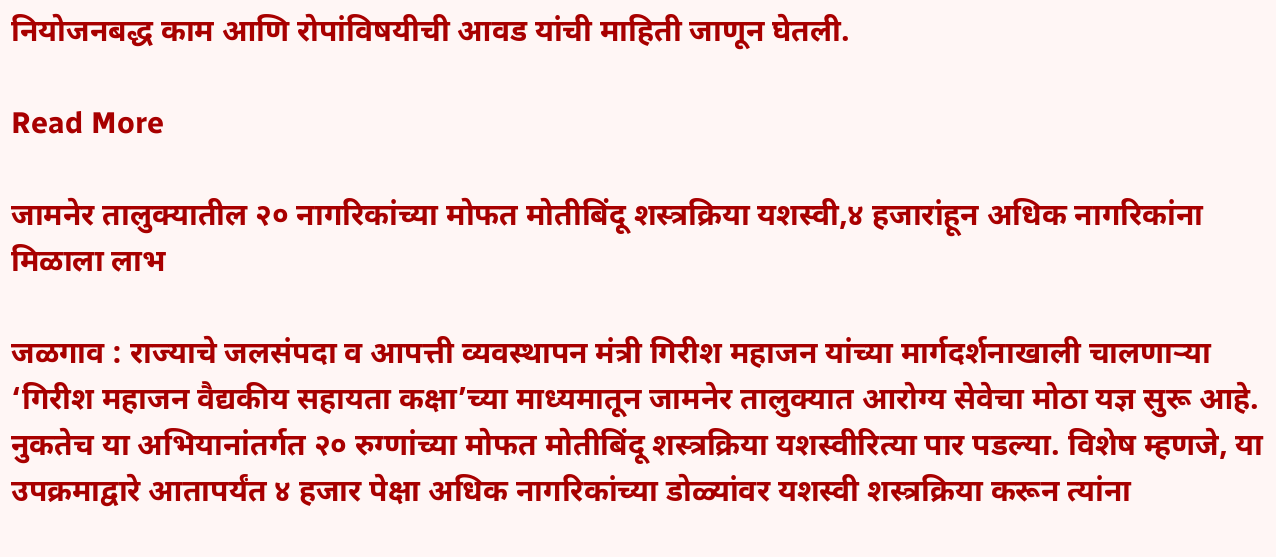नियोजनबद्ध काम आणि रोपांविषयीची आवड यांची माहिती जाणून घेतली.

Read More

जामनेर तालुक्यातील २० नागरिकांच्या मोफत मोतीबिंदू शस्त्रक्रिया यशस्वी,४ हजारांहून अधिक नागरिकांना मिळाला लाभ

जळगाव : राज्याचे जलसंपदा व आपत्ती व्यवस्थापन मंत्री गिरीश महाजन यांच्या मार्गदर्शनाखाली चालणाऱ्या ‘गिरीश महाजन वैद्यकीय सहायता कक्षा’च्या माध्यमातून जामनेर तालुक्यात आरोग्य सेवेचा मोठा यज्ञ सुरू आहे. नुकतेच या अभियानांतर्गत २० रुग्णांच्या मोफत मोतीबिंदू शस्त्रक्रिया यशस्वीरित्या पार पडल्या. विशेष म्हणजे, या उपक्रमाद्वारे आतापर्यंत ४ हजार पेक्षा अधिक नागरिकांच्या डोळ्यांवर यशस्वी शस्त्रक्रिया करून त्यांना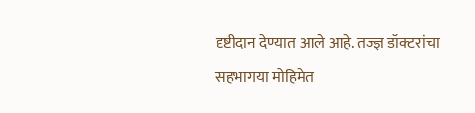दृष्टीदान देण्यात आले आहे. तज्ज्ञ डॉक्टरांचा सहभागया मोहिमेत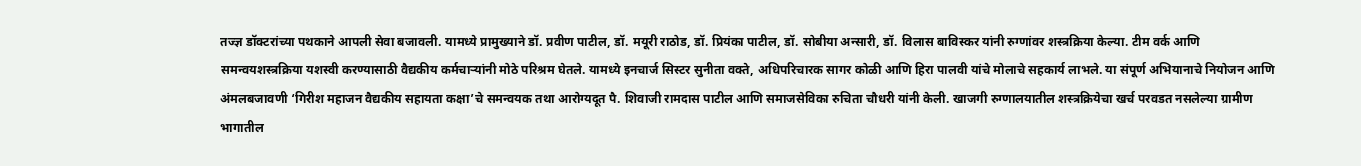तज्ज्ञ डॉक्टरांच्या पथकाने आपली सेवा बजावली. यामध्ये प्रामुख्याने डॉ. प्रवीण पाटील, डॉ. मयूरी राठोड, डॉ. प्रियंका पाटील, डॉ. सोबीया अन्सारी, डॉ. विलास बाविस्कर यांनी रुग्णांवर शस्त्रक्रिया केल्या. टीम वर्क आणि समन्वयशस्त्रक्रिया यशस्वी करण्यासाठी वैद्यकीय कर्मचाऱ्यांनी मोठे परिश्रम घेतले. यामध्ये इनचार्ज सिस्टर सुनीता वक्ते, अधिपरिचारक सागर कोळी आणि हिरा पालवी यांचे मोलाचे सहकार्य लाभले. या संपूर्ण अभियानाचे नियोजन आणि अंमलबजावणी ‘गिरीश महाजन वैद्यकीय सहायता कक्षा’चे समन्वयक तथा आरोग्यदूत पै. शिवाजी रामदास पाटील आणि समाजसेविका रुचिता चौधरी यांनी केली. खाजगी रुग्णालयातील शस्त्रक्रियेचा खर्च परवडत नसलेल्या ग्रामीण भागातील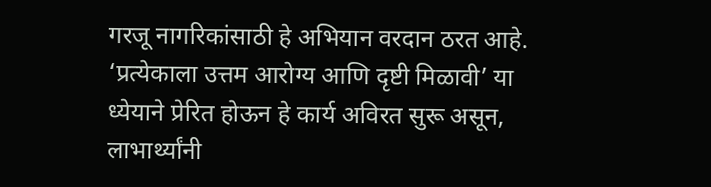गरजू नागरिकांसाठी हे अभियान वरदान ठरत आहे. ‘प्रत्येकाला उत्तम आरोग्य आणि दृष्टी मिळावी’ या ध्येयाने प्रेरित होऊन हे कार्य अविरत सुरू असून, लाभार्थ्यांनी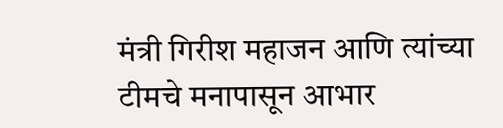मंत्री गिरीश महाजन आणि त्यांच्या टीमचे मनापासून आभार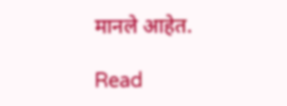मानले आहेत.

Read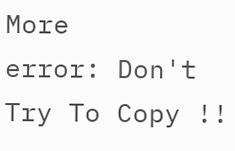More
error: Don't Try To Copy !!